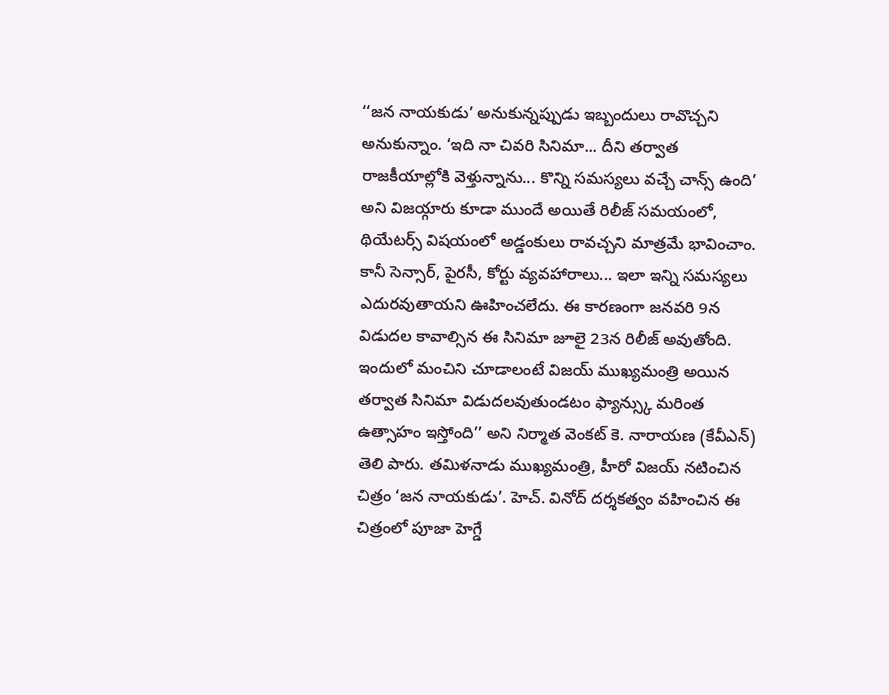‘‘జన నాయకుడు’ అనుకున్నప్పుడు ఇబ్బందులు రావొచ్చని అనుకున్నాం. ‘ఇది నా చివరి సినిమా... దీని తర్వాత రాజకీయాల్లోకి వెళ్తున్నాను... కొన్ని సమస్యలు వచ్చే చాన్స్ ఉంది’ అని విజయ్గారు కూడా ముందే అయితే రిలీజ్ సమయంలో, థియేటర్స్ విషయంలో అడ్డంకులు రావచ్చని మాత్రమే భావించాం. కానీ సెన్సార్, పైరసీ, కోర్టు వ్యవహారాలు... ఇలా ఇన్ని సమస్యలు ఎదురవుతాయని ఊహించలేదు. ఈ కారణంగా జనవరి 9న విడుదల కావాల్సిన ఈ సినిమా జూలై 23న రిలీజ్ అవుతోంది.
ఇందులో మంచిని చూడాలంటే విజయ్ ముఖ్యమంత్రి అయిన తర్వాత సినిమా విడుదలవుతుండటం ఫ్యాన్స్కు మరింత ఉత్సాహం ఇస్తోంది’’ అని నిర్మాత వెంకట్ కె. నారాయణ (కేవీఎన్) తెలి పారు. తమిళనాడు ముఖ్యమంత్రి, హీరో విజయ్ నటించిన చిత్రం ‘జన నాయకుడు’. హెచ్. వినోద్ దర్శకత్వం వహించిన ఈ చిత్రంలో పూజా హెగ్డే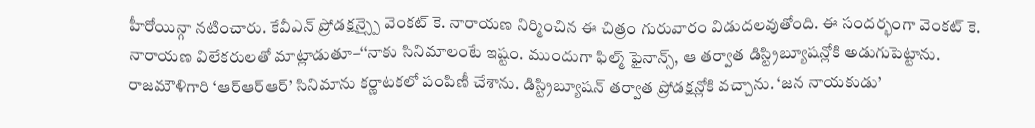హీరోయిన్గా నటించారు. కేవీఎన్ ప్రోడక్షన్స్పై వెంకట్ కె. నారాయణ నిర్మించిన ఈ చిత్రం గురువారం విడుదలవుతోంది. ఈ సందర్భంగా వెంకట్ కె. నారాయణ విలేకరులతో మాట్లాడుతూ–‘‘నాకు సినిమాలంటే ఇష్టం. ముందుగా ఫిల్మ్ ఫైనాన్స్, ఆ తర్వాత డిస్ట్రిబ్యూషన్లోకి అడుగుపెట్టాను.
రాజమౌళిగారి ‘ఆర్ఆర్ఆర్’ సినిమాను కర్ణాటకలో పంపిణీ చేశాను. డిస్ట్రిబ్యూషన్ తర్వాత ప్రోడక్షన్లోకి వచ్చాను. ‘జన నాయకుడు’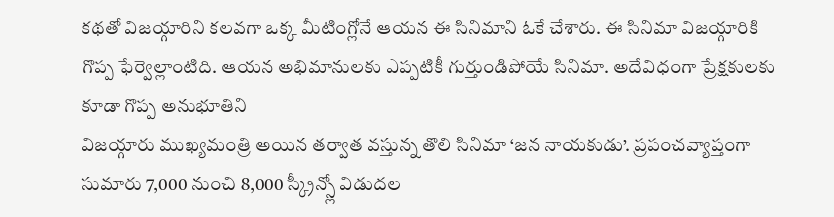కథతో విజయ్గారిని కలవగా ఒక్క మీటింగ్లోనే ఆయన ఈ సినిమాని ఓకే చేశారు. ఈ సినిమా విజయ్గారికి గొప్ప ఫేర్వెల్లాంటిది. ఆయన అభిమానులకు ఎప్పటికీ గుర్తుండిపోయే సినిమా. అదేవిధంగా ప్రేక్షకులకు కూడా గొప్ప అనుభూతిని
విజయ్గారు ముఖ్యమంత్రి అయిన తర్వాత వస్తున్న తొలి సినిమా ‘జన నాయకుడు’. ప్రపంచవ్యాప్తంగా సుమారు 7,000 నుంచి 8,000 స్క్రీన్స్లో విడుదల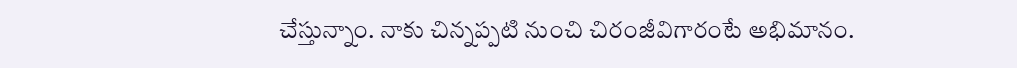చేస్తున్నాం. నాకు చిన్నప్పటి నుంచి చిరంజీవిగారంటే అభిమానం.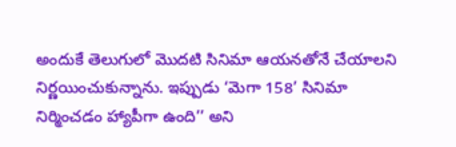అందుకే తెలుగులో మొదటి సినిమా ఆయనతోనే చేయాలని నిర్ణయించుకున్నాను. ఇప్పుడు ‘మెగా 158’ సినిమా నిర్మించడం హ్యాపీగా ఉంది’’ అని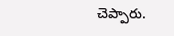చెప్పారు.